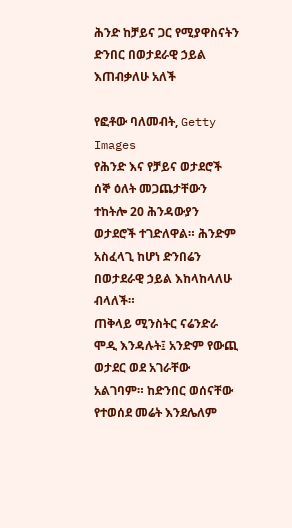ሕንድ ከቻይና ጋር የሚያዋስናትን ድንበር በወታደራዊ ኃይል እጠብቃለሁ አለች

የፎቶው ባለመብት, Getty Images
የሕንድ እና የቻይና ወታደሮች ሰኞ ዕለት መጋጨታቸውን ተከትሎ 20 ሕንዳውያን ወታደሮች ተገድለዋል። ሕንድም አስፈላጊ ከሆነ ድንበሬን በወታደራዊ ኃይል እከላከላለሁ ብላለች።
ጠቅላይ ሚንስትር ናሬንድራ ሞዲ እንዳሉት፤ አንድም የውጪ ወታደር ወደ አገራቸው አልገባም። ከድንበር ወሰናቸው የተወሰደ መሬት እንደሌለም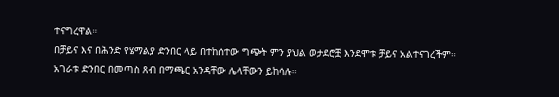ተናግረዋል።
በቻይና እና በሕንድ የሄማልያ ድንበር ላይ በተከሰተው ግጭት ምን ያህል ወታደሮቿ እንደሞቱ ቻይና አልተናገረችም።
አገራቱ ድንበር በመጣስ ጸብ በማጫር አንዳቸው ሌላቸውን ይከሳሉ።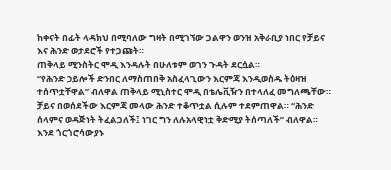ከቀናት በፊት ላዳክህ በሚባለው ግዛት በሚገኘው ጋልዋን ወንዝ አቅራቢያ ነበር የቻይና እና ሕንድ ወታደሮች የተጋጩት።
ጠቅላይ ሚንስትር ሞዲ እንዳሉት በሁለቱም ወገን ጉዳት ደርሷል።
“የሕንድ ኃይሎች ድንበር ለማስጠበቅ አስፈላጊውን እርምጃ እንዲወስዱ ትዕዛዝ ተሰጥቷቸዋል” ብለዋል ጠቅላይ ሚኒስተር ሞዲ በቴሌቪዥን በተላለፈ መግለጫቸው።
ቻይና በወሰደችው እርምጃ መላው ሕንድ ተቆጥቷል ሲሉም ተደምጠዋል። “ሕንድ ሰላምና ወዳጅነት ትፈልጋለች፤ ነገር ግን ለሉአላዊነቷ ቅድሚያ ትሰጣለች” ብለዋል።
እንደ ጎርጎሮሳውያኑ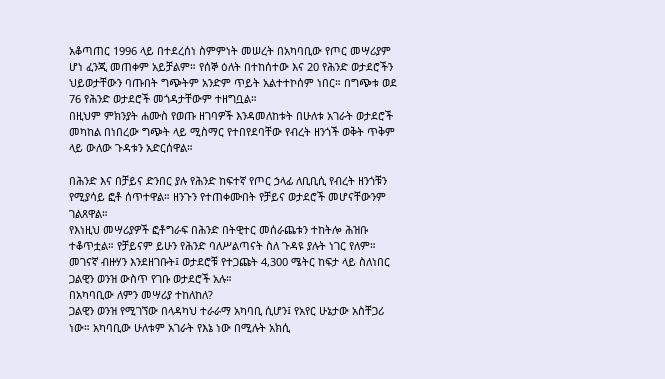አቆጣጠር 1996 ላይ በተደረሰነ ስምምነት መሠረት በአካባቢው የጦር መሣሪያም ሆነ ፈንጂ መጠቀም አይቻልም። የሰኞ ዕለት በተከሰተው እና 20 የሕንድ ወታደሮችን ህይወታቸውን ባጡበት ግጭትም አንድም ጥይት አልተተኮሰም ነበር። በግጭቱ ወደ 76 የሕንድ ወታደሮች መጎዳታቸውም ተዘግቧል።
በዚህም ምክንያት ሐሙስ የወጡ ዘገባዎች እንዳመለከቱት በሁለቱ አገራት ወታደሮች መካከል በነበረው ግጭት ላይ ሚስማር የተበየደባቸው የብረት ዘንጎች ወቅት ጥቅም ላይ ውለው ጉዳቱን አድርሰዋል።

በሕንድ እና በቻይና ድንበር ያሉ የሕንድ ከፍተኛ የጦር ኃላፊ ለቢቢሲ የብረት ዘንጎቹን የሚያሳይ ፎቶ ሰጥተዋል። ዘንጉን የተጠቀሙበት የቻይና ወታደሮች መሆናቸውንም ገልጸዋል።
የእነዚህ መሣሪያዎች ፎቶግራፍ በሕንድ በትዊተር መሰራጨቱን ተከትሎ ሕዝቡ ተቆጥቷል። የቻይናም ይሁን የሕንድ ባለሥልጣናት ስለ ጉዳዩ ያሉት ነገር የለም።
መገናኛ ብዙሃን እንደዘገቡት፤ ወታደሮቹ የተጋጩት 4,300 ሜትር ከፍታ ላይ ስለነበር ጋልዊን ወንዝ ውስጥ የገቡ ወታደሮች አሉ።
በአካባቢው ለምን መሣሪያ ተከለከለ?
ጋልዊን ወንዝ የሚገኘው በላዳካህ ተራራማ አካባቢ ሲሆን፤ የአየር ሁኔታው አስቸጋሪ ነው። አካባቢው ሁለቱም አገራት የእኔ ነው በሚሉት አክሲ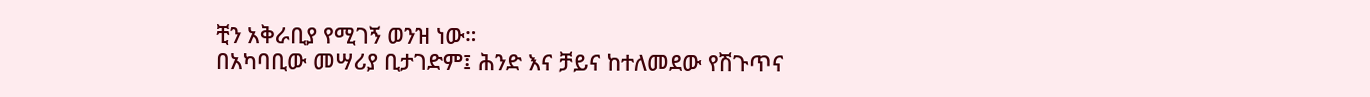ቺን አቅራቢያ የሚገኝ ወንዝ ነው።
በአካባቢው መሣሪያ ቢታገድም፤ ሕንድ እና ቻይና ከተለመደው የሽጉጥና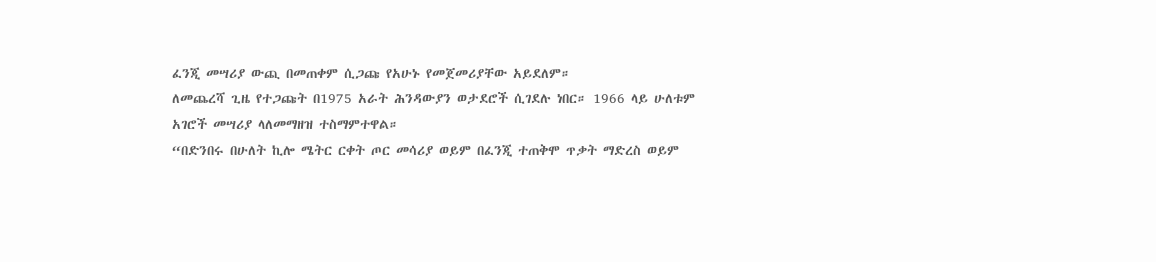ፈንጂ መሣሪያ ውጪ በመጠቀም ሲጋጩ የአሁኑ የመጀመሪያቸው አይደለም።
ለመጨረሻ ጊዜ የተጋጩት በ1975 አራት ሕንዳውያን ወታደሮች ሲገደሉ ነበር። 1966 ላይ ሁለቱም አገሮች መሣሪያ ላለመማዘዝ ተስማምተዋል።
“በድንበሩ በሁለት ኪሎ ሜትር ርቀት ጦር መሳሪያ ወይም በፈንጂ ተጠቅሞ ጥቃት ማድረስ ወይም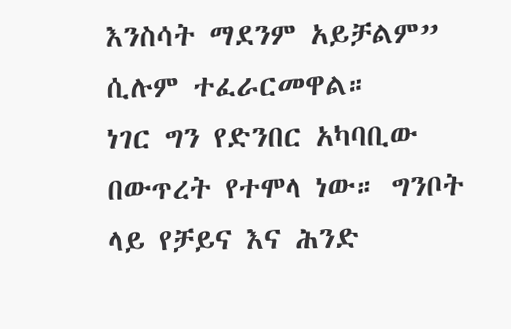እንስሳት ማደንም አይቻልም” ሲሉም ተፈራርመዋል።
ነገር ግን የድንበር አካባቢው በውጥረት የተሞላ ነው። ግንቦት ላይ የቻይና እና ሕንድ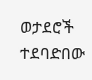ወታደሮች ተደባድበው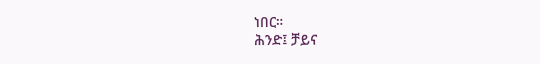ነበር።
ሕንድ፤ ቻይና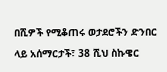በሺዎች የሚቆጠሩ ወታደሮችን ድንበር ላይ አሰማርታች፣ 38 ሺህ ስኩዌር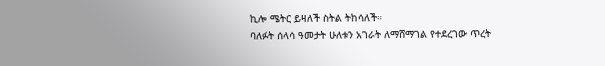ኪሎ ሜትር ይዛለች ስትል ትከሳለች።
ባለፉት ሰላሳ ዓመታት ሁለቱን አገራት ለማሸማገል የተደረገው ጥረት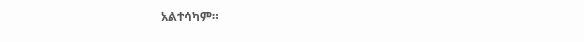አልተሳካም።